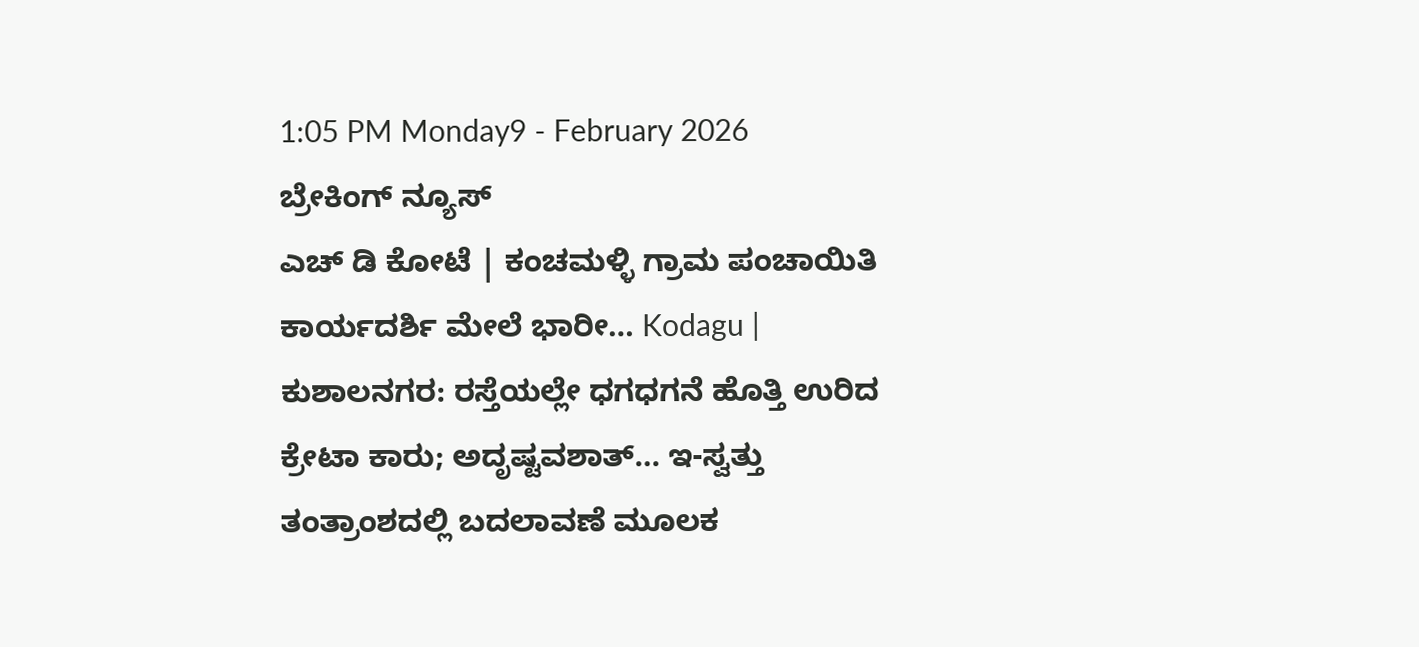1:05 PM Monday9 - February 2026
ಬ್ರೇಕಿಂಗ್ ನ್ಯೂಸ್
ಎಚ್ ಡಿ ಕೋಟೆ | ಕಂಚಮಳ್ಳಿ ಗ್ರಾಮ ಪಂಚಾಯಿತಿ ಕಾರ್ಯದರ್ಶಿ ಮೇಲೆ ಭಾರೀ… Kodagu | ಕುಶಾಲನಗರ: ರಸ್ತೆಯಲ್ಲೇ ಧಗಧಗನೆ ಹೊತ್ತಿ ಉರಿದ ಕ್ರೇಟಾ ಕಾರು; ಅದೃಷ್ಟವಶಾತ್… ಇ-ಸ್ವತ್ತು ತಂತ್ರಾಂಶದಲ್ಲಿ ಬದಲಾವಣೆ ಮೂಲಕ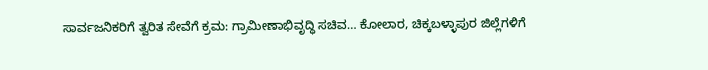ಸಾರ್ವಜನಿಕರಿಗೆ ತ್ವರಿತ ಸೇವೆಗೆ ಕ್ರಮ: ಗ್ರಾಮೀಣಾಭಿವೃದ್ಧಿ ಸಚಿವ… ಕೋಲಾರ, ಚಿಕ್ಕಬಳ್ಳಾಪುರ ಜಿಲ್ಲೆಗಳಿಗೆ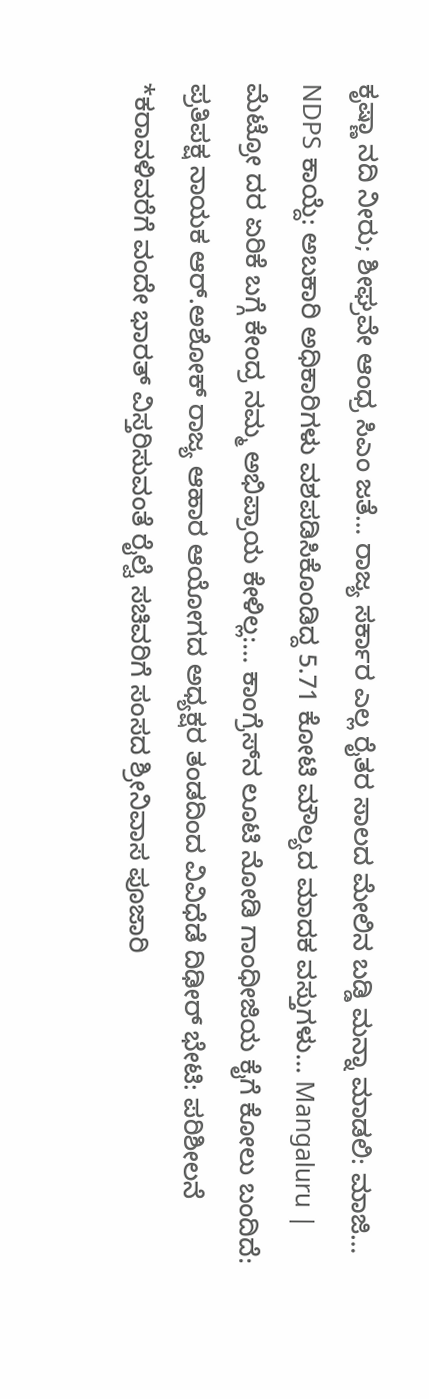ಕೃಷ್ಣಾ ನದಿ ನೀರು; ಶೀಘ್ರವೇ ಆಂಧ್ರ ಸಿಎಂ ಜತೆ… ರಾಜ್ಯ ಸರ್ಕಾರ ಎಲ್ಲ ರೈತರ ಸಾಲದ ಮೇಲಿನ ಬಡ್ಡಿ ಮನ್ನಾ ಮಾಡಲಿ: ಮಾಜಿ… NDPS ಕಾಯ್ದೆ: ಅಬಕಾರಿ ಅಧಿಕಾರಿಗಳು ವಶಪಡಿಸಿಕೊಂಡಿದ್ದ 5.71 ಕೋಟಿ ಮೌಲ್ಯದ ಮಾದಕ ವಸ್ತುಗಳು… Mangaluru | ಮೆಟ್ರೋ ದರ ಏರಿಕೆ ಬಗ್ಗೆ ಕೇಂದ್ರ ನಮ್ಮ ಅಭಿಪ್ರಾಯ ಕೇಳಿಲ್ಲ:… ಕಾಂಗ್ರೆಸ್‌ನ ಲೂಟಿ ನೋಡಿ ಗಾಂಧೀಜಿಯ ಕೈಗೆ ಕೋಲು ಬಂದಿದೆ: ಪ್ರತಿಪಕ್ಷ ನಾಯಕ ಆರ್‌.ಅಶೋಕ್ ರಾಜ್ಯ ಆಹಾರ ಆಯೋಗದ ಅಧ್ಯಕ್ಷರ ತಂಡದಿಂದ ವಿವಿಧೆಡೆ ದಿಢೀರ್ ಭೇಟಿ: ಪರಿಶೀಲನೆ *ಕರಾವಳಿವರೆಗೆ ವಂದೇ ಭಾರತ್ ವಿಸ್ತರಿಸುವಂತೆ ರೈಲ್ವೆ ಸಚಿವರಿಗೆ ಸಂಸದ ಶ್ರೀನಿವಾಸ ಪೂಜಾರಿ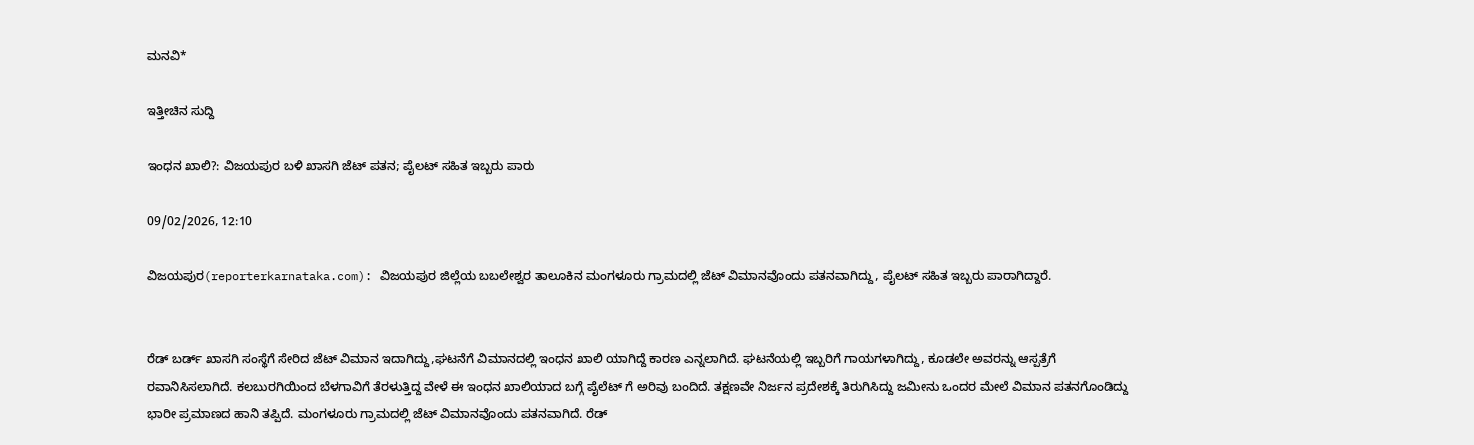ಮನವಿ*

ಇತ್ತೀಚಿನ ಸುದ್ದಿ

ಇಂಧನ ಖಾಲಿ?: ವಿಜಯಪುರ ಬಳಿ ಖಾಸಗಿ ಜೆಟ್ ಪತನ; ಪೈಲಟ್ ಸಹಿತ ಇಬ್ಬರು ಪಾರು

09/02/2026, 12:10

ವಿಜಯಪುರ(reporterkarnataka.com): ವಿಜಯಪುರ ಜಿಲ್ಲೆಯ ಬಬಲೇಶ್ವರ ತಾಲೂಕಿನ ಮಂಗಳೂರು ಗ್ರಾಮದಲ್ಲಿ ಜೆಟ್ ವಿಮಾನವೊಂದು ಪತನವಾಗಿದ್ದು, ಪೈಲಟ್ ಸಹಿತ ಇಬ್ಬರು ಪಾರಾಗಿದ್ದಾರೆ.


ರೆಡ್ ಬರ್ಡ್ ಖಾಸಗಿ ಸಂಸ್ಥೆಗೆ ಸೇರಿದ ಜೆಟ್ ವಿಮಾನ ಇದಾಗಿದ್ದು,ಘಟನೆಗೆ ವಿಮಾನದಲ್ಲಿ ಇಂಧನ ಖಾಲಿ ಯಾಗಿದ್ದೆ ಕಾರಣ ಎನ್ನಲಾಗಿದೆ. ಘಟನೆಯಲ್ಲಿ ಇಬ್ಬರಿಗೆ ಗಾಯಗಳಾಗಿದ್ದು, ಕೂಡಲೇ ಅವರನ್ನು ಆಸ್ಪತ್ರೆಗೆ ರವಾನಿಸಿಸಲಾಗಿದೆ. ಕಲಬುರಗಿಯಿಂದ ಬೆಳಗಾವಿಗೆ ತೆರಳುತ್ತಿದ್ದ ವೇಳೆ ಈ ಇಂಧನ ಖಾಲಿಯಾದ ಬಗ್ಗೆ ಪೈಲೆಟ್ ಗೆ ಅರಿವು ಬಂದಿದೆ. ತಕ್ಷಣವೇ ನಿರ್ಜನ ಪ್ರದೇಶಕ್ಕೆ ತಿರುಗಿಸಿದ್ದು ಜಮೀನು ಒಂದರ ಮೇಲೆ ವಿಮಾನ ಪತನಗೊಂಡಿದ್ದು ಭಾರೀ ಪ್ರಮಾಣದ ಹಾನಿ ತಪ್ಪಿದೆ. ಮಂಗಳೂರು ಗ್ರಾಮದಲ್ಲಿ ಜೆಟ್ ವಿಮಾನವೊಂದು ಪತನವಾಗಿದೆ. ರೆಡ್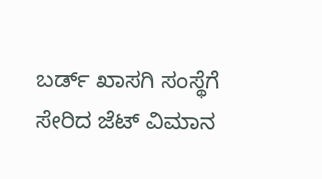ಬರ್ಡ್ ಖಾಸಗಿ ಸಂಸ್ಥೆಗೆ ಸೇರಿದ ಜೆಟ್ ವಿಮಾನ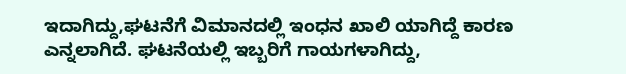ಇದಾಗಿದ್ದು,ಘಟನೆಗೆ ವಿಮಾನದಲ್ಲಿ ಇಂಧನ ಖಾಲಿ ಯಾಗಿದ್ದೆ ಕಾರಣ ಎನ್ನಲಾಗಿದೆ. ಘಟನೆಯಲ್ಲಿ ಇಬ್ಬರಿಗೆ ಗಾಯಗಳಾಗಿದ್ದು,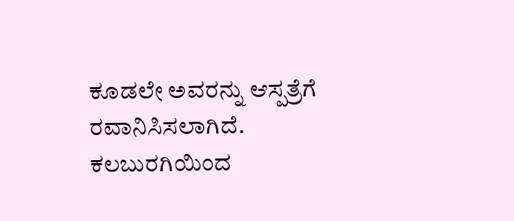ಕೂಡಲೇ ಅವರನ್ನು ಆಸ್ಪತ್ರೆಗೆ ರವಾನಿಸಿಸಲಾಗಿದೆ. ಕಲಬುರಗಿಯಿಂದ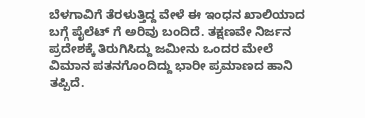ಬೆಳಗಾವಿಗೆ ತೆರಳುತ್ತಿದ್ದ ವೇಳೆ ಈ ಇಂಧನ ಖಾಲಿಯಾದ ಬಗ್ಗೆ ಪೈಲೆಟ್ ಗೆ ಅರಿವು ಬಂದಿದೆ. ತಕ್ಷಣವೇ ನಿರ್ಜನ ಪ್ರದೇಶಕ್ಕೆ ತಿರುಗಿಸಿದ್ದು ಜಮೀನು ಒಂದರ ಮೇಲೆ ವಿಮಾನ ಪತನಗೊಂದಿದ್ದು ಭಾರೀ ಪ್ರಮಾಣದ ಹಾನಿ ತಪ್ಪಿದೆ.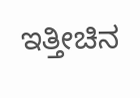ಇತ್ತೀಚಿನ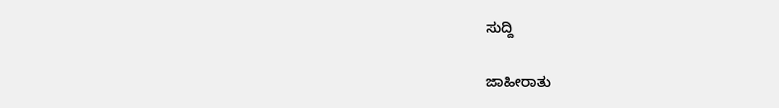ಸುದ್ದಿ

ಜಾಹೀರಾತು